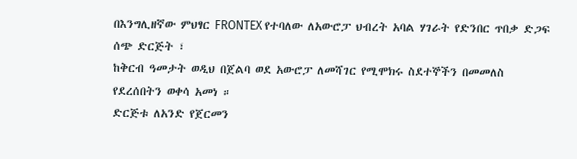በእንግሊዘኛው ምህፃር FRONTEX የተባለው ለአውሮፓ ህብረት አባል ሃገራት የድንበር ጥበቃ ድጋፍ ሰጭ ድርጅት ፣
ከቅርብ ዓመታት ወዲህ በጀልባ ወደ አውሮፓ ለመሻገር የሚሞክሩ ስደተኞችን በመመለስ የደረሰበትን ወቀሳ አመነ ።
ድርጅቱ ለአንድ የጀርመን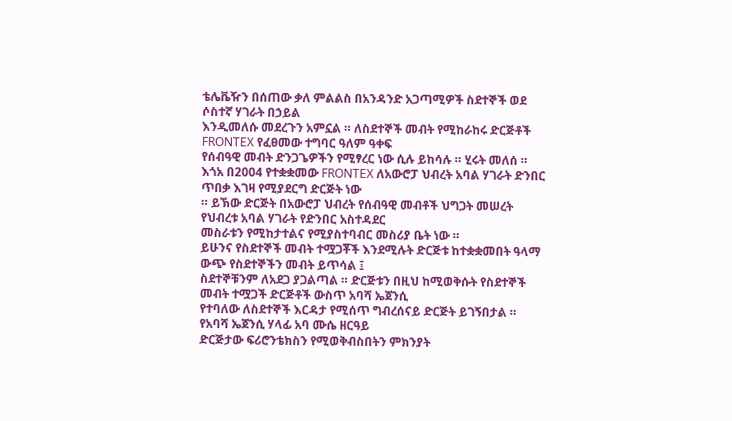ቴሌቬዥን በሰጠው ቃለ ምልልስ በአንዳንድ አጋጣሚዎች ስደተኞች ወደ ሶስተኛ ሃገራት በኃይል
እንዲመለሱ መደረጉን አምኗል ። ለስደተኞች መብት የሚከራከሩ ድርጅቶች FRONTEX የፈፀመው ተግባር ዓለም ዓቀፍ
የሰብዓዊ መብት ድንጋጌዎችን የሚፃረር ነው ሲሉ ይከሳሉ ። ሂሩት መለሰ ።
እጎአ በ2004 የተቋቋመው FRONTEX ለአውሮፓ ህብረት አባል ሃገራት ድንበር ጥበቃ እገዛ የሚያደርግ ድርጅት ነው
። ይኽው ድርጅት በአውሮፓ ህብረት የሰብዓዊ መብቶች ህግጋት መሠረት የህብረቱ አባል ሃገራት የድንበር አስተዳደር
መስራቱን የሚከታተልና የሚያስተባብር መስሪያ ቤት ነው ።
ይሁንና የስደተኞች መብት ተሟጋቾች እንደሚሉት ድርጅቱ ከተቋቋመበት ዓላማ ውጭ የስደተኞችን መብት ይጥሳል ፤
ስደተኞቹንም ለአደጋ ያጋልጣል ። ድርጅቱን በዚህ ከሚወቅሱት የስደተኞች መብት ተሟጋች ድርጅቶች ውስጥ አባሻ ኤጀንሲ
የተባለው ለስደተኞች እርዳታ የሚሰጥ ግብረሰናይ ድርጅት ይገኝበታል ። የአባሻ ኤጀንሲ ሃላፊ አባ ሙሴ ዘርዓይ
ድርጅታው ፍሪሮንቴክስን የሚወቅብስበትን ምክንያት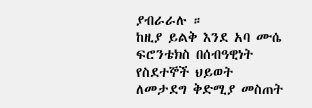ያብራራሉ ።
ከዚያ ይልቅ እንደ አባ ሙሴ ፍሮንቴክስ በሰብዓዊነት የስደተኞች ህይወት ለመታደግ ቅድሚያ መስጠት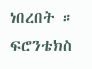ነበረበት ።
ፍሮንቴክስ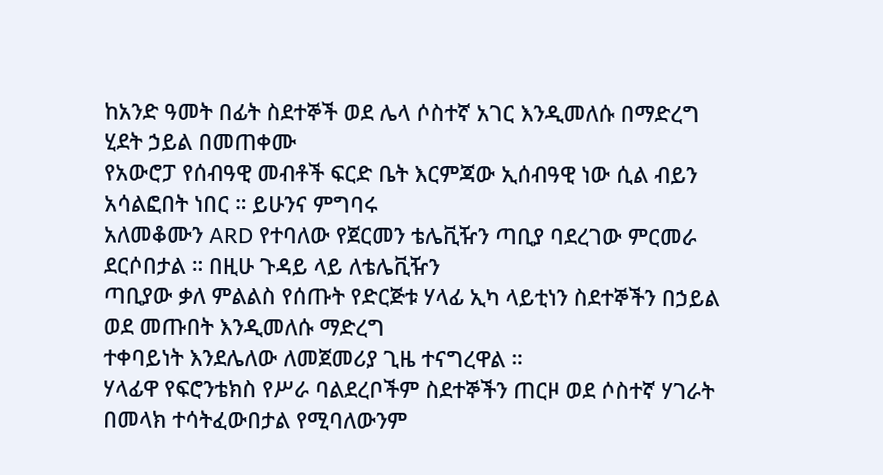ከአንድ ዓመት በፊት ስደተኞች ወደ ሌላ ሶስተኛ አገር እንዲመለሱ በማድረግ ሂደት ኃይል በመጠቀሙ
የአውሮፓ የሰብዓዊ መብቶች ፍርድ ቤት እርምጃው ኢሰብዓዊ ነው ሲል ብይን አሳልፎበት ነበር ። ይሁንና ምግባሩ
አለመቆሙን ARD የተባለው የጀርመን ቴሌቪዥን ጣቢያ ባደረገው ምርመራ ደርሶበታል ። በዚሁ ጉዳይ ላይ ለቴሌቪዥን
ጣቢያው ቃለ ምልልስ የሰጡት የድርጅቱ ሃላፊ ኢካ ላይቲነን ስደተኞችን በኃይል ወደ መጡበት እንዲመለሱ ማድረግ
ተቀባይነት እንደሌለው ለመጀመሪያ ጊዜ ተናግረዋል ።
ሃላፊዋ የፍሮንቴክስ የሥራ ባልደረቦችም ስደተኞችን ጠርዞ ወደ ሶስተኛ ሃገራት በመላክ ተሳትፈውበታል የሚባለውንም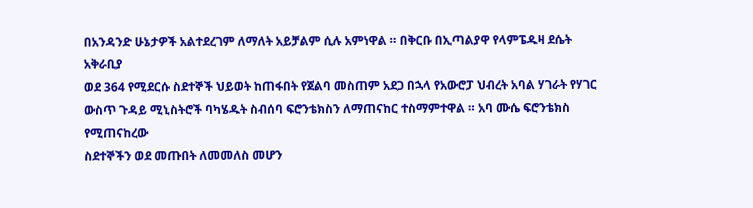በአንዳንድ ሁኔታዎች አልተደረገም ለማለት አይቻልም ሲሉ አምነዋል ። በቅርቡ በኢጣልያዋ የላምፔዱዛ ደሴት አቅራቢያ
ወደ 364 የሚደርሱ ስደተኞች ህይወት ከጠፋበት የጀልባ መስጠም አደጋ በኋላ የአውሮፓ ህብረት አባል ሃገራት የሃገር
ውስጥ ጉዳይ ሚኒስትሮች ባካሄዱት ስብሰባ ፍሮንቴክስን ለማጠናከር ተስማምተዋል ። አባ ሙሴ ፍሮንቴክስ የሚጠናከረው
ስደተኞችን ወደ መጡበት ለመመለስ መሆን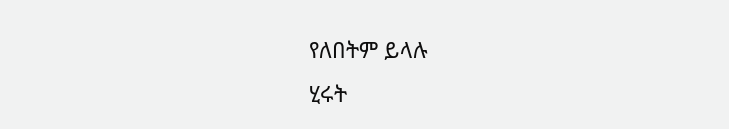የለበትም ይላሉ
ሂሩት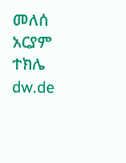መለሰ
አርያም ተክሌ
dw.de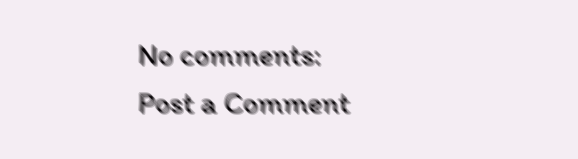No comments:
Post a Comment